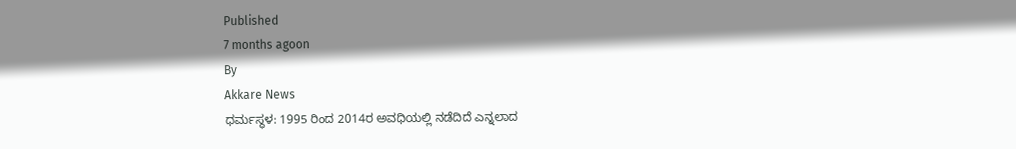Published
7 months agoon
By
Akkare News
ಧರ್ಮಸ್ಥಳ: 1995 ರಿಂದ 2014ರ ಅವಧಿಯಲ್ಲಿ ನಡೆದಿದೆ ಎನ್ನಲಾದ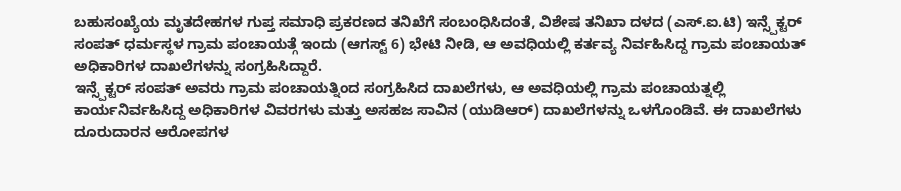ಬಹುಸಂಖ್ಯೆಯ ಮೃತದೇಹಗಳ ಗುಪ್ತ ಸಮಾಧಿ ಪ್ರಕರಣದ ತನಿಖೆಗೆ ಸಂಬಂಧಿಸಿದಂತೆ, ವಿಶೇಷ ತನಿಖಾ ದಳದ (ಎಸ್.ಐ.ಟಿ) ಇನ್ಸ್ಪೆಕ್ಟರ್ ಸಂಪತ್ ಧರ್ಮಸ್ಥಳ ಗ್ರಾಮ ಪಂಚಾಯತ್ಗೆ ಇಂದು (ಆಗಸ್ಟ್ 6) ಭೇಟಿ ನೀಡಿ, ಆ ಅವಧಿಯಲ್ಲಿ ಕರ್ತವ್ಯ ನಿರ್ವಹಿಸಿದ್ದ ಗ್ರಾಮ ಪಂಚಾಯತ್ ಅಧಿಕಾರಿಗಳ ದಾಖಲೆಗಳನ್ನು ಸಂಗ್ರಹಿಸಿದ್ದಾರೆ.
ಇನ್ಸ್ಪೆಕ್ಟರ್ ಸಂಪತ್ ಅವರು ಗ್ರಾಮ ಪಂಚಾಯತ್ನಿಂದ ಸಂಗ್ರಹಿಸಿದ ದಾಖಲೆಗಳು, ಆ ಅವಧಿಯಲ್ಲಿ ಗ್ರಾಮ ಪಂಚಾಯತ್ನಲ್ಲಿ ಕಾರ್ಯನಿರ್ವಹಿಸಿದ್ದ ಅಧಿಕಾರಿಗಳ ವಿವರಗಳು ಮತ್ತು ಅಸಹಜ ಸಾವಿನ (ಯುಡಿಆರ್) ದಾಖಲೆಗಳನ್ನು ಒಳಗೊಂಡಿವೆ. ಈ ದಾಖಲೆಗಳು ದೂರುದಾರನ ಆರೋಪಗಳ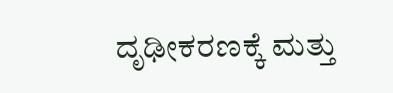ದೃಢೀಕರಣಕ್ಕೆ ಮತ್ತು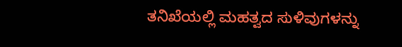ತನಿಖೆಯಲ್ಲಿ ಮಹತ್ವದ ಸುಳಿವುಗಳನ್ನು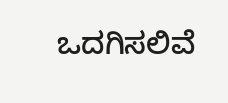ಒದಗಿಸಲಿವೆ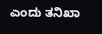ಎಂದು ತನಿಖಾ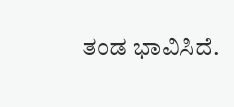ತಂಡ ಭಾವಿಸಿದೆ.